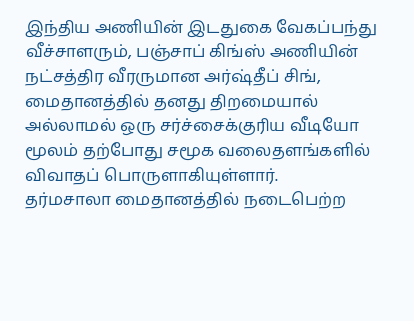இந்திய அணியின் இடதுகை வேகப்பந்து வீச்சாளரும், பஞ்சாப் கிங்ஸ் அணியின் நட்சத்திர வீரருமான அர்ஷ்தீப் சிங், மைதானத்தில் தனது திறமையால் அல்லாமல் ஒரு சர்ச்சைக்குரிய வீடியோ மூலம் தற்போது சமூக வலைதளங்களில் விவாதப் பொருளாகியுள்ளார்.
தர்மசாலா மைதானத்தில் நடைபெற்ற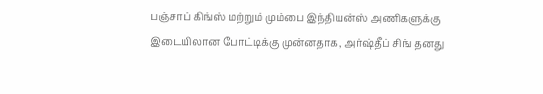பஞ்சாப் கிங்ஸ் மற்றும் மும்பை இந்தியன்ஸ் அணிகளுக்கு இடையிலான போட்டிக்கு முன்னதாக, அர்ஷ்தீப் சிங் தனது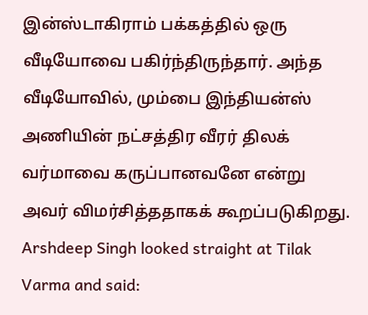இன்ஸ்டாகிராம் பக்கத்தில் ஒரு வீடியோவை பகிர்ந்திருந்தார். அந்த வீடியோவில், மும்பை இந்தியன்ஸ் அணியின் நட்சத்திர வீரர் திலக் வர்மாவை கருப்பானவனே என்று அவர் விமர்சித்ததாகக் கூறப்படுகிறது.
Arshdeep Singh looked straight at Tilak Varma and said: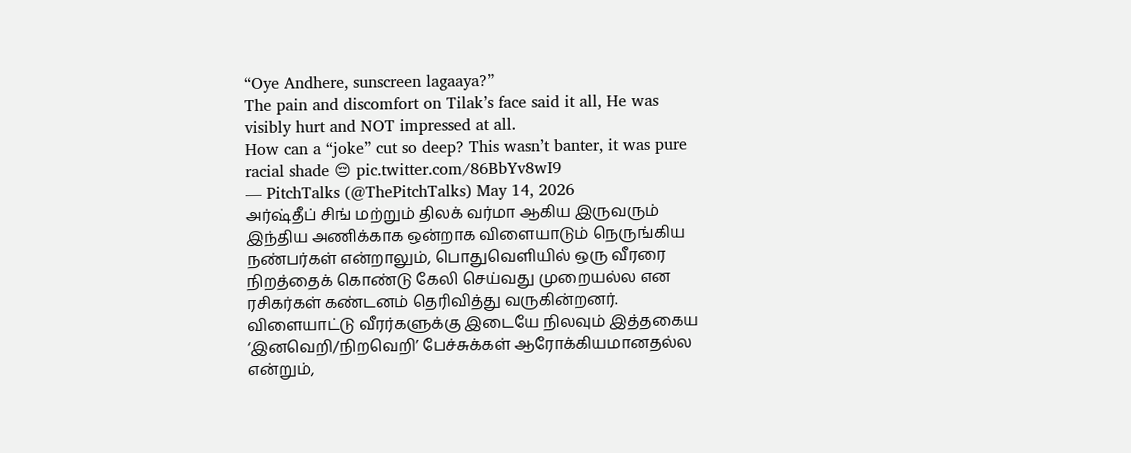“Oye Andhere, sunscreen lagaaya?”
The pain and discomfort on Tilak’s face said it all, He was visibly hurt and NOT impressed at all.
How can a “joke” cut so deep? This wasn’t banter, it was pure racial shade 😔 pic.twitter.com/86BbYv8wI9
— PitchTalks (@ThePitchTalks) May 14, 2026
அர்ஷ்தீப் சிங் மற்றும் திலக் வர்மா ஆகிய இருவரும் இந்திய அணிக்காக ஒன்றாக விளையாடும் நெருங்கிய நண்பர்கள் என்றாலும், பொதுவெளியில் ஒரு வீரரை நிறத்தைக் கொண்டு கேலி செய்வது முறையல்ல என ரசிகர்கள் கண்டனம் தெரிவித்து வருகின்றனர். விளையாட்டு வீரர்களுக்கு இடையே நிலவும் இத்தகைய ‘இனவெறி/நிறவெறி’ பேச்சுக்கள் ஆரோக்கியமானதல்ல என்றும்,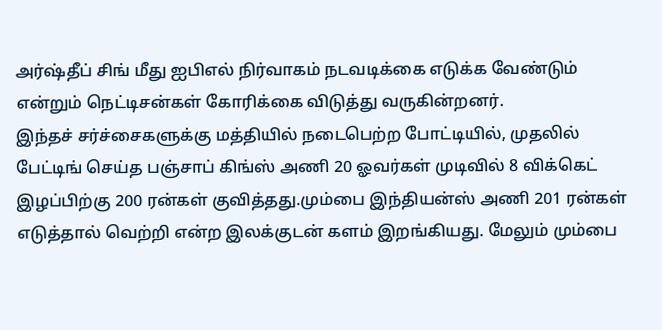அர்ஷ்தீப் சிங் மீது ஐபிஎல் நிர்வாகம் நடவடிக்கை எடுக்க வேண்டும் என்றும் நெட்டிசன்கள் கோரிக்கை விடுத்து வருகின்றனர்.
இந்தச் சர்ச்சைகளுக்கு மத்தியில் நடைபெற்ற போட்டியில், முதலில் பேட்டிங் செய்த பஞ்சாப் கிங்ஸ் அணி 20 ஓவர்கள் முடிவில் 8 விக்கெட் இழப்பிற்கு 200 ரன்கள் குவித்தது.மும்பை இந்தியன்ஸ் அணி 201 ரன்கள் எடுத்தால் வெற்றி என்ற இலக்குடன் களம் இறங்கியது. மேலும் மும்பை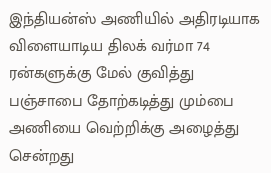இந்தியன்ஸ் அணியில் அதிரடியாக விளையாடிய திலக் வர்மா 74 ரன்களுக்கு மேல் குவித்து பஞ்சாபை தோற்கடித்து மும்பை அணியை வெற்றிக்கு அழைத்து சென்றது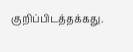குறிப்பிடத்தக்கது.